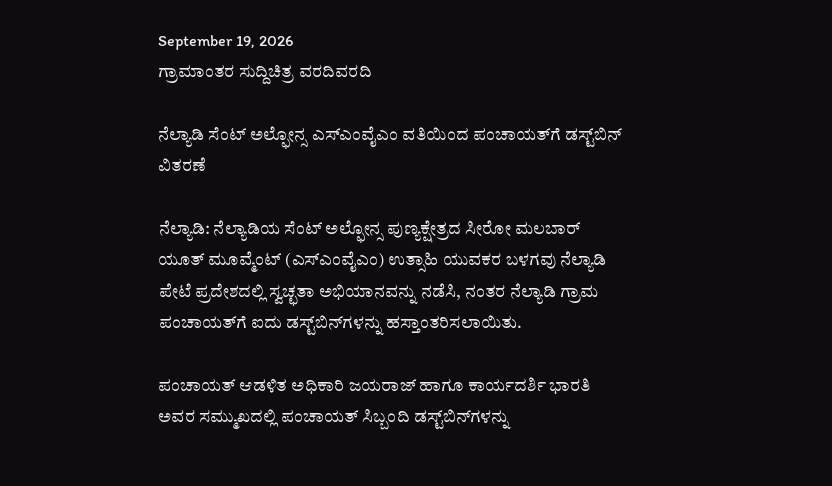September 19, 2026
ಗ್ರಾಮಾಂತರ ಸುದ್ದಿಚಿತ್ರ ವರದಿವರದಿ

ನೆಲ್ಯಾಡಿ ಸೆಂಟ್ ಅಲ್ಫೋನ್ಸ ಎಸ್‌ಎಂವೈಎಂ ವತಿಯಿಂದ ಪಂಚಾಯತ್‌ಗೆ ಡಸ್ಟ್‌ಬಿನ್ ವಿತರಣೆ

ನೆಲ್ಯಾಡಿ: ನೆಲ್ಯಾಡಿಯ ಸೆಂಟ್ ಅಲ್ಫೋನ್ಸ ಪುಣ್ಯಕ್ಷೇತ್ರದ ಸೀರೋ ಮಲಬಾರ್ ಯೂತ್ ಮೂವ್ಮೆಂಟ್ (ಎಸ್‌ಎಂವೈಎಂ) ಉತ್ಸಾಹಿ ಯುವಕರ ಬಳಗವು ನೆಲ್ಯಾಡಿ ಪೇಟೆ ಪ್ರದೇಶದಲ್ಲಿ ಸ್ವಚ್ಛತಾ ಅಭಿಯಾನವನ್ನು ನಡೆಸಿ, ನಂತರ ನೆಲ್ಯಾಡಿ ಗ್ರಾಮ ಪಂಚಾಯತ್‌ಗೆ ಐದು ಡಸ್ಟ್‌ಬಿನ್‌ಗಳನ್ನು ಹಸ್ತಾಂತರಿಸಲಾಯಿತು.

ಪಂಚಾಯತ್ ಆಡಳಿತ ಅಧಿಕಾರಿ ಜಯರಾಜ್ ಹಾಗೂ ಕಾರ್ಯದರ್ಶಿ ಭಾರತಿ ಅವರ ಸಮ್ಮುಖದಲ್ಲಿ ಪಂಚಾಯತ್ ಸಿಬ್ಬಂದಿ ಡಸ್ಟ್‌ಬಿನ್‌ಗಳನ್ನು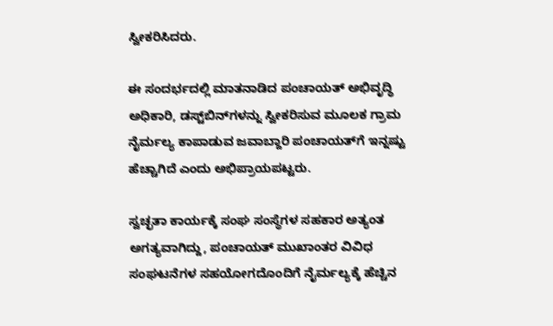ಸ್ವೀಕರಿಸಿದರು.

ಈ ಸಂದರ್ಭದಲ್ಲಿ ಮಾತನಾಡಿದ ಪಂಚಾಯತ್ ಅಭಿವೃದ್ಧಿ ಅಧಿಕಾರಿ, ಡಸ್ಟ್‌ಬಿನ್‌ಗಳನ್ನು ಸ್ವೀಕರಿಸುವ ಮೂಲಕ ಗ್ರಾಮ ನೈರ್ಮಲ್ಯ ಕಾಪಾಡುವ ಜವಾಬ್ದಾರಿ ಪಂಚಾಯತ್‌ಗೆ ಇನ್ನಷ್ಟು ಹೆಚ್ಚಾಗಿದೆ ಎಂದು ಅಭಿಪ್ರಾಯಪಟ್ಟರು.

ಸ್ವಚ್ಛತಾ ಕಾರ್ಯಕ್ಕೆ ಸಂಘ ಸಂಸ್ಥೆಗಳ ಸಹಕಾರ ಅತ್ಯಂತ ಅಗತ್ಯವಾಗಿದ್ದು, ಪಂಚಾಯತ್ ಮುಖಾಂತರ ವಿವಿಧ ಸಂಘಟನೆಗಳ ಸಹಯೋಗದೊಂದಿಗೆ ನೈರ್ಮಲ್ಯಕ್ಕೆ ಹೆಚ್ಚಿನ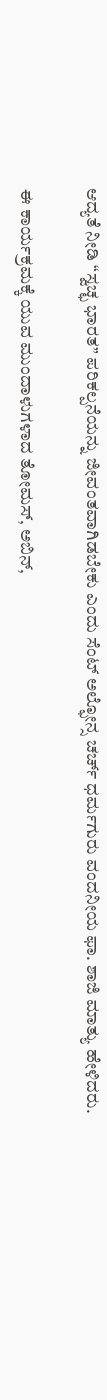ಆದ್ಯತೆ ನೀಡಿ “ಸ್ವಚ್ಛ ಭಾರತ” ಪರಿಕಲ್ಪನೆಯನ್ನು ಜೀವಂತವಾಗಿಡಬೇಕು ಎಂದು ಸೆಂಟ್ ಅಲ್ಫೋನ್ಸ ಚರ್ಚ್ ಧರ್ಮಗುರು ವಂದನೀಯ ಫಾ. ಶಾಜಿ ಮಾತ್ಯು ಹೇಳಿದರು.

ಈ ಕಾರ್ಯಕ್ರಮಕ್ಕೆ ಯುವ ಮುಂದಾಳುಗಳಾದ ತೋಮಸ್, ಅಬಿನ್,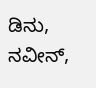ಡಿನು, ನವೀನ್,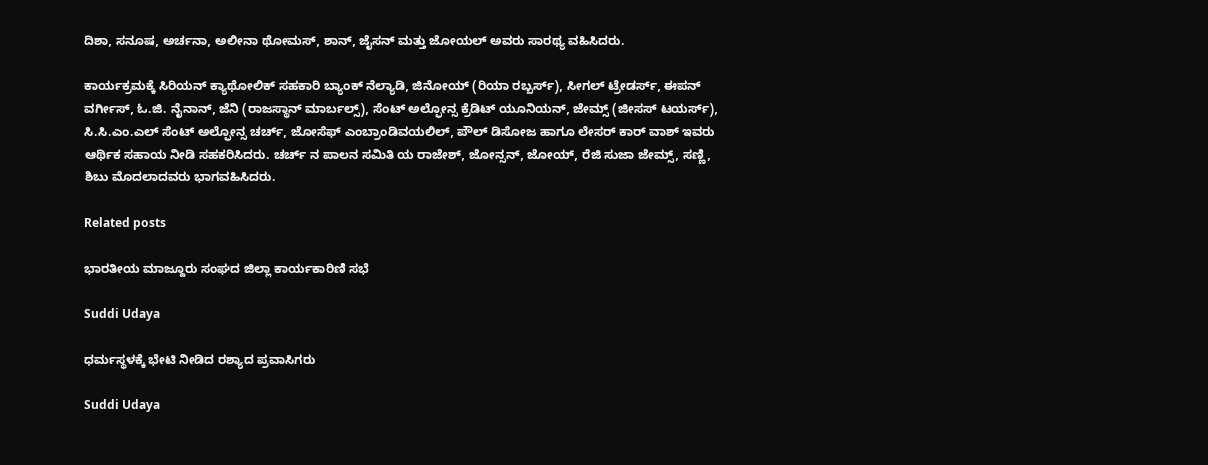ದಿಶಾ, ಸನೂಷ, ಅರ್ಚನಾ, ಅಲೀನಾ ಥೋಮಸ್, ಶಾನ್, ಜೈಸನ್ ಮತ್ತು ಜೋಯಲ್ ಅವರು ಸಾರಥ್ಯ ವಹಿಸಿದರು.

ಕಾರ್ಯಕ್ರಮಕ್ಕೆ ಸಿರಿಯನ್ ಕ್ಯಾಥೋಲಿಕ್ ಸಹಕಾರಿ ಬ್ಯಾಂಕ್ ನೆಲ್ಯಾಡಿ, ಜಿನೋಯ್ (ರಿಯಾ ರಬ್ಬರ್ಸ್), ಸೀಗಲ್ ಟ್ರೇಡರ್ಸ್, ಈಪನ್ ವರ್ಗೀಸ್, ಓ.ಜಿ. ನೈನಾನ್, ಜೆನಿ (ರಾಜಸ್ಥಾನ್ ಮಾರ್ಬಲ್ಸ್), ಸೆಂಟ್ ಅಲ್ಫೋನ್ಸ ಕ್ರೆಡಿಟ್ ಯೂನಿಯನ್, ಜೇಮ್ಸ್ (ಜೀಸಸ್ ಟಯರ್ಸ್), ಸಿ.ಸಿ.ಎಂ.ಎಲ್ ಸೆಂಟ್ ಅಲ್ಫೋನ್ಸ ಚರ್ಚ್, ಜೋಸೆಫ್ ಎಂಬ್ರಾಂಡಿವಯಲಿಲ್, ಪೌಲ್ ಡಿಸೋಜ ಹಾಗೂ ಲೇಸರ್ ಕಾರ್ ವಾಶ್ ಇವರು ಆರ್ಥಿಕ ಸಹಾಯ ನೀಡಿ ಸಹಕರಿಸಿದರು. ಚರ್ಚ್ ನ ಪಾಲನ ಸಮಿತಿ ಯ ರಾಜೇಶ್, ಜೋನ್ಸನ್, ಜೋಯ್, ರೆಜಿ ಸುಜಾ ಜೇಮ್ಸ್, ಸಣ್ಣಿ, ಶಿಬು ಮೊದಲಾದವರು ಭಾಗವಹಿಸಿದರು.

Related posts

ಭಾರತೀಯ ಮಾಜ್ದೂರು ಸಂಘದ ಜಿಲ್ಲಾ ಕಾರ್ಯಕಾರಿಣಿ ಸಭೆ

Suddi Udaya

ಧರ್ಮಸ್ಥಳಕ್ಕೆ ಭೇಟಿ ನೀಡಿದ ರಶ್ಯಾದ ಪ್ರವಾಸಿಗರು

Suddi Udaya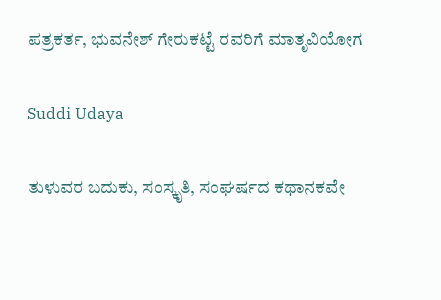ಪತ್ರಕರ್ತ, ಭುವನೇಶ್ ಗೇರುಕಟ್ಟೆ ರವರಿಗೆ ಮಾತೃವಿಯೋಗ

Suddi Udaya

ತುಳುವರ ಬದುಕು, ಸಂಸ್ಕೃತಿ, ಸಂಘರ್ಷದ ಕಥಾನಕವೇ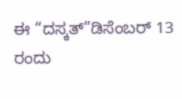ಈ “ದಸ್ಕತ್”ಡಿಸೆಂಬರ್ 13 ರಂದು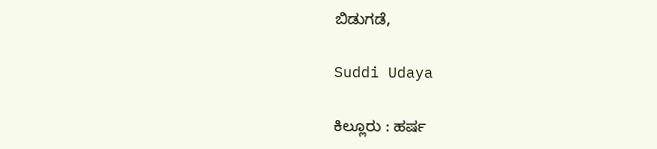ಬಿಡುಗಡೆ,

Suddi Udaya

ಕಿಲ್ಲೂರು : ಹರ್ಷ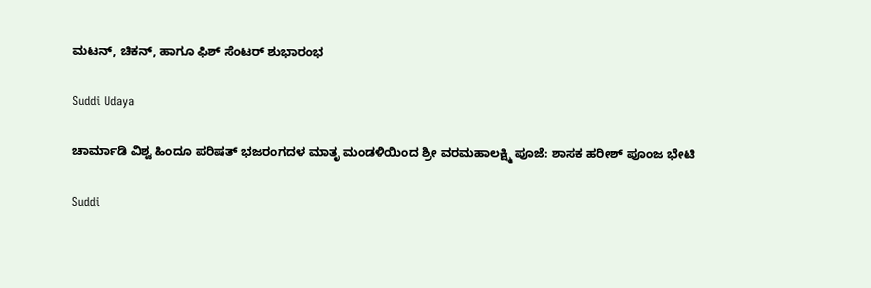ಮಟನ್, ಚಿಕನ್, ಹಾಗೂ ಫಿಶ್ ಸೆಂಟರ್ ಶುಭಾರಂಭ

Suddi Udaya

ಚಾರ್ಮಾಡಿ ವಿಶ್ವ ಹಿಂದೂ ಪರಿಷತ್ ಭಜರಂಗದಳ ಮಾತೃ ಮಂಡಳಿಯಿಂದ ಶ್ರೀ ವರಮಹಾಲಕ್ಷ್ಮಿ ಪೂಜೆ: ಶಾಸಕ ಹರೀಶ್ ಪೂಂಜ ಭೇಟಿ

Suddi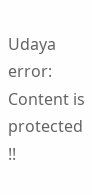Udaya
error: Content is protected !!